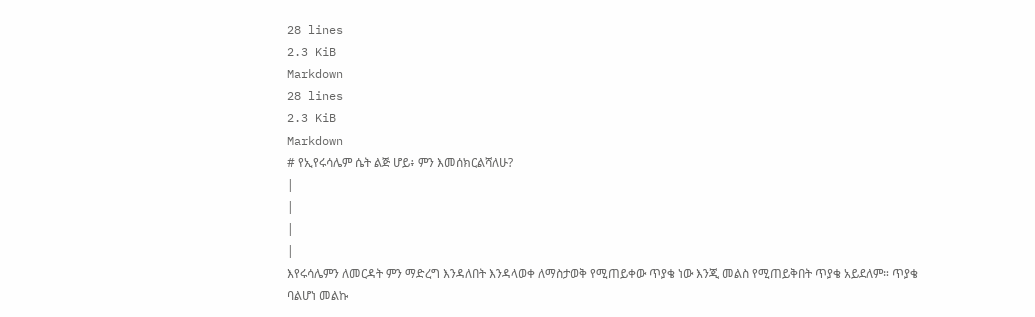28 lines
2.3 KiB
Markdown
28 lines
2.3 KiB
Markdown
# የኢየሩሳሌም ሴት ልጅ ሆይ፥ ምን እመሰክርልሻለሁ?
|
|
|
|
እየሩሳሌምን ለመርዳት ምን ማድረግ እንዳለበት እንዳላወቀ ለማስታወቅ የሚጠይቀው ጥያቄ ነው እንጂ መልስ የሚጠይቅበት ጥያቄ አይደለም። ጥያቄ ባልሆነ መልኩ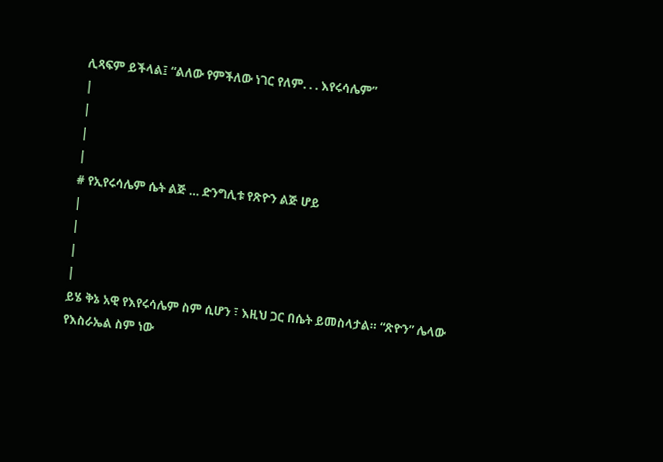ሊጻፍም ይችላል፤ “ልለው የምችለው ነገር የለም. . . እየሩሳሌም”
|
|
|
|
# የኢየሩሳሌም ሴት ልጅ … ድንግሊቱ የጽዮን ልጅ ሆይ
|
|
|
|
ይሄ ቅኔ አዊ የእየሩሳሌም ስም ሲሆን ፣ እዚህ ጋር በሴት ይመስላታል። “ጽዮን” ሌላው የእስራኤል ስም ነው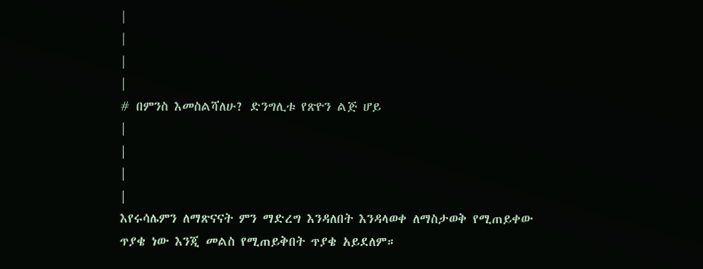|
|
|
|
# በምንስ እመስልሻለሁ? ድንግሊቱ የጽዮን ልጅ ሆይ
|
|
|
|
እየሩሳሌምን ለማጽናናት ምን ማድረግ እንዳለበት እንዳላወቀ ለማስታወቅ የሚጠይቀው ጥያቄ ነው እንጂ መልስ የሚጠይቅበት ጥያቄ አይደለም።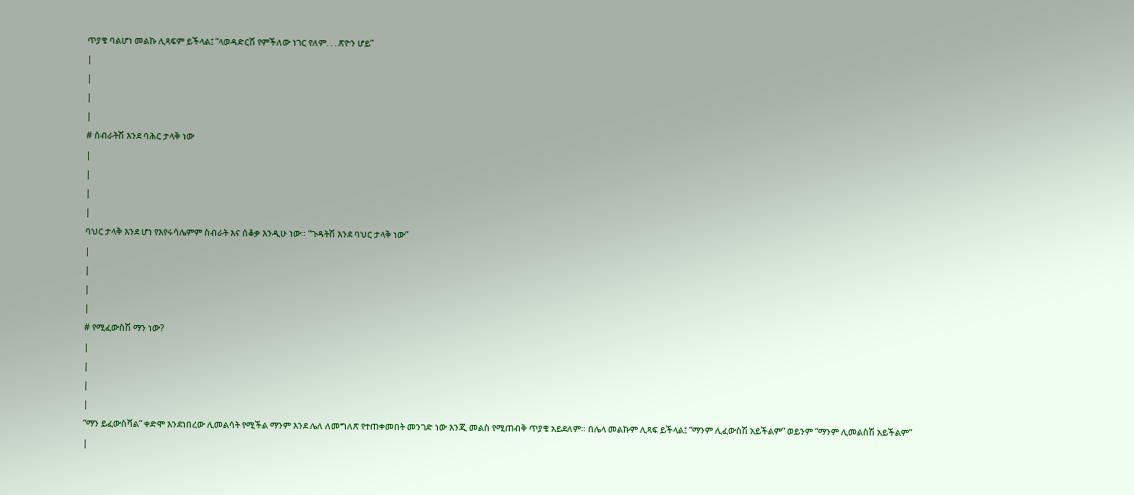ጥያቄ ባልሆነ መልኩ ሊጻፍም ይችላል፤ “ላወዳድርሽ የምችለው ነገር የለም. . . ጽዮን ሆይ”
|
|
|
|
# ስብራትሽ እንደ ባሕር ታላቅ ነው
|
|
|
|
ባህር ታላቅ እንደ ሆነ የእየሩሳሌምም ስብራት እና ሰቆቃ እንዲሁ ነው። “ጉዳትሽ እንደ ባህር ታላቅ ነው”
|
|
|
|
# የሚፈውስሽ ማን ነው?
|
|
|
|
“ማን ይፈውስሻል” ቀድሞ እንደነበረው ሊመልሳት የሚችል ማንም እንደ ሌለ ለመግለጽ የተጠቀመበት መንገድ ነው እንጂ መልስ የሚጠብቅ ጥያቄ አይደለም። በሌላ መልኩም ሊጻፍ ይችላል፤ “ማንም ሊፈውስሽ አይችልም” ወይንም “ማንም ሊመልስሽ አይችልም”
|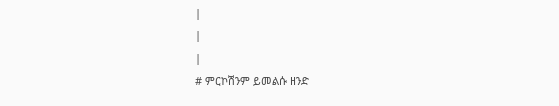|
|
|
# ምርኮሽንም ይመልሱ ዘንድ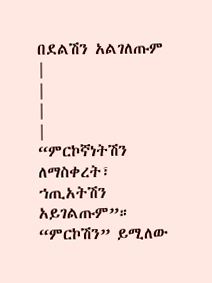በደልሽን አልገለጡም
|
|
|
|
“ምርኮኛነትሽን ለማስቀረት፣ ኀጢአትሽን አይገልጡም”። “ምርኮሽን” ይሚለው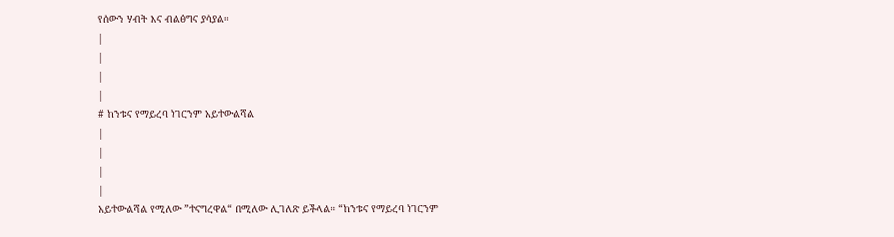የሰውን ሃብት እና ብልፅግና ያሳያል።
|
|
|
|
# ከንቱና የማይረባ ነገርንም አይተውልሻል
|
|
|
|
አይተውልሻል የሚለው ”ተናግረዋል“ በሚለው ሊገለጽ ይችላል። “ከንቱና የማይረባ ነገርንም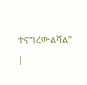ተናግረውልሻል”
|